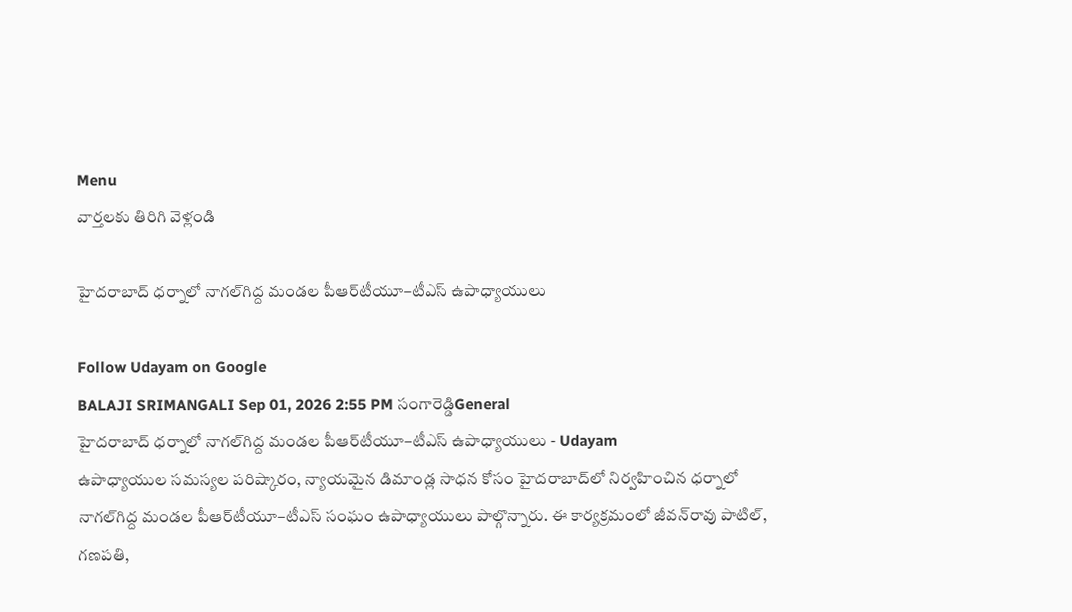Menu
వార్తలకు తిరిగి వెళ్లండి

హైదరాబాద్‌ ధర్నాలో నాగల్‌గిద్ద మండల పీఆర్‌టీయూ–టీఎస్ ఉపాధ్యాయులు

Follow Udayam on Google
BALAJI SRIMANGALI Sep 01, 2026 2:55 PM సంగారెడ్డిGeneral
హైదరాబాద్‌ ధర్నాలో నాగల్‌గిద్ద మండల పీఆర్‌టీయూ–టీఎస్ ఉపాధ్యాయులు - Udayam
ఉపాధ్యాయుల సమస్యల పరిష్కారం, న్యాయమైన డిమాండ్ల సాధన కోసం హైదరాబాద్‌లో నిర్వహించిన ధర్నాలో నాగల్‌గిద్ద మండల పీఆర్‌టీయూ–టీఎస్ సంఘం ఉపాధ్యాయులు పాల్గొన్నారు. ఈ కార్యక్రమంలో జీవన్‌రావు పాటిల్, గణపతి,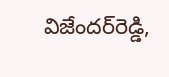విజేందర్‌రెడ్డి,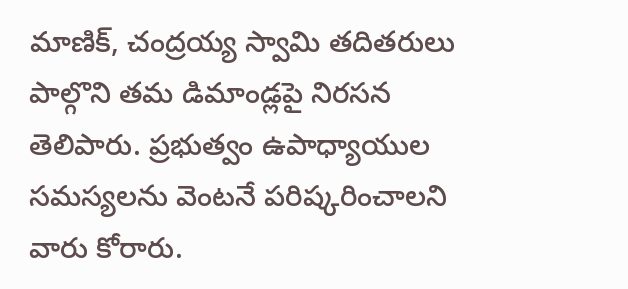మాణిక్, చంద్రయ్య స్వామి తదితరులు పాల్గొని తమ డిమాండ్లపై నిరసన తెలిపారు. ప్రభుత్వం ఉపాధ్యాయుల సమస్యలను వెంటనే పరిష్కరించాలని వారు కోరారు.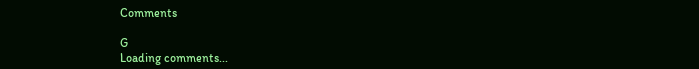Comments

G
Loading comments...